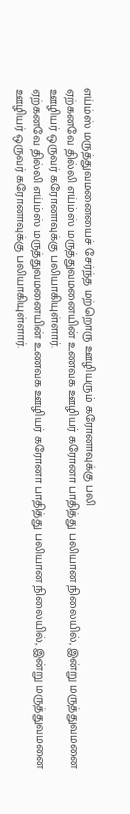எய்ம்ஸ் மருத்துவமனையைச் சேர்ந்த மற்றொரு ஊழியரும் கரோனாவுக்கு பலி
ஏற்கனவே தில்லி எய்ம்ஸ் மருத்துவமனையின் உணவக ஊழியர் கரோனா பாதித்து பலியான நிலையில், இன்று மருத்துவமனை ஊழியர் ஒருவர் கரோனாவுக்கு பலியாகியுள்ளார்.
ஏற்கனவே தில்லி எய்ம்ஸ் மருத்துவமனையின் உணவக ஊழியர் கரோனா பாதித்து பலியான நிலையில், இன்று மருத்துவமனை ஊழியர் ஒருவர் கரோனாவுக்கு பலியாகியுள்ளார்.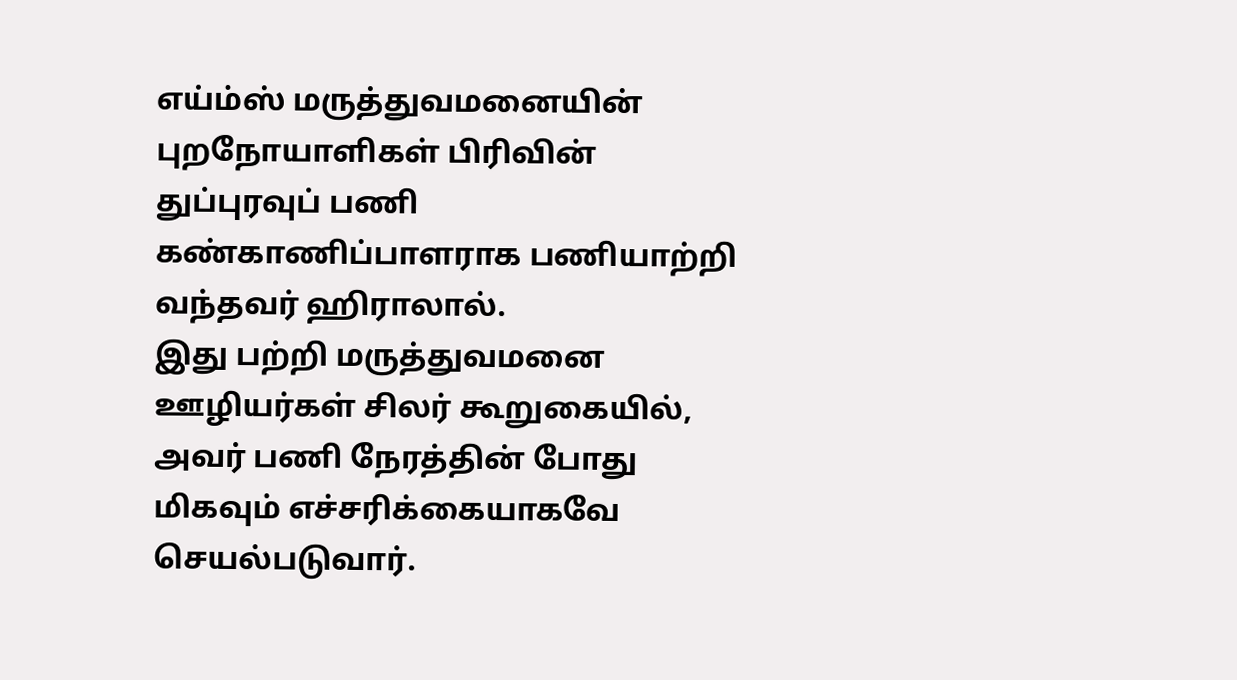எய்ம்ஸ் மருத்துவமனையின் புறநோயாளிகள் பிரிவின் துப்புரவுப் பணி கண்காணிப்பாளராக பணியாற்றி வந்தவர் ஹிராலால்.
இது பற்றி மருத்துவமனை ஊழியர்கள் சிலர் கூறுகையில், அவர் பணி நேரத்தின் போது மிகவும் எச்சரிக்கையாகவே செயல்படுவார்.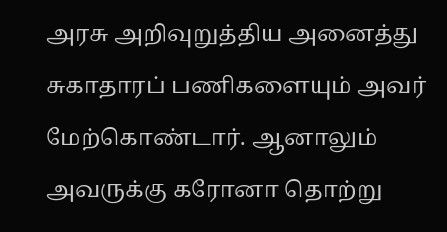அரசு அறிவுறுத்திய அனைத்து சுகாதாரப் பணிகளையும் அவர் மேற்கொண்டார். ஆனாலும் அவருக்கு கரோனா தொற்று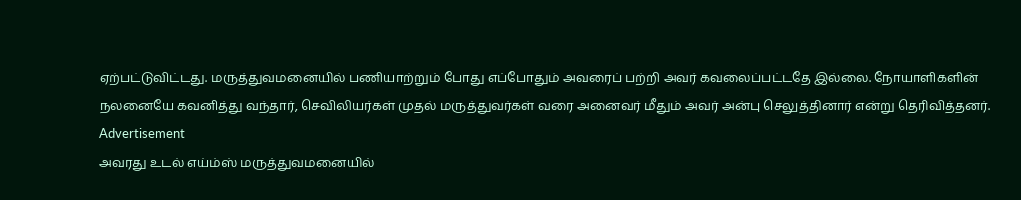ஏற்பட்டுவிட்டது. மருத்துவமனையில் பணியாற்றும் போது எப்போதும் அவரைப் பற்றி அவர் கவலைப்பட்டதே இல்லை. நோயாளிகளின் நலனையே கவனித்து வந்தார், செவிலியர்கள் முதல் மருத்துவர்கள் வரை அனைவர் மீதும் அவர் அன்பு செலுத்தினார் என்று தெரிவித்தனர்.
Advertisement
அவரது உடல் எய்ம்ஸ் மருத்துவமனையில்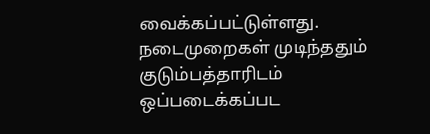வைக்கப்பட்டுள்ளது. நடைமுறைகள் முடிந்ததும் குடும்பத்தாரிடம் ஒப்படைக்கப்பட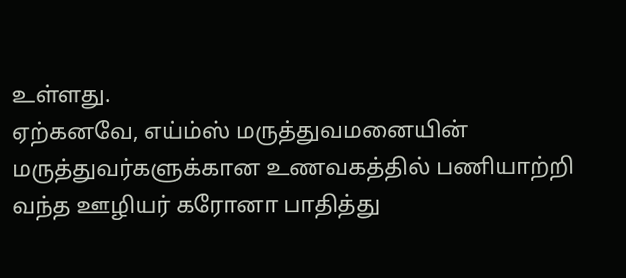உள்ளது.
ஏற்கனவே, எய்ம்ஸ் மருத்துவமனையின் மருத்துவர்களுக்கான உணவகத்தில் பணியாற்றி வந்த ஊழியர் கரோனா பாதித்து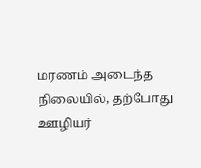மரணம் அடைந்த நிலையில், தற்போது ஊழியர்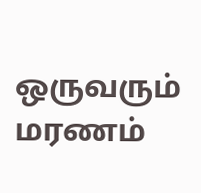ஒருவரும் மரணம்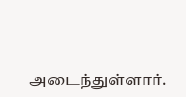அடைந்துள்ளார்.